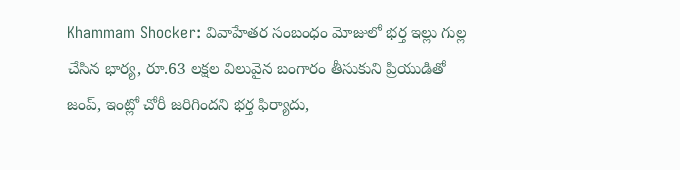Khammam Shocker: వివాహేతర సంబంధం మోజులో భర్త ఇల్లు గుల్ల చేసిన భార్య, రూ.63 లక్షల విలువైన బంగారం తీసుకుని ప్రియుడితో జంప్, ఇంట్లో చోరీ జరిగిందని భర్త ఫిర్యాదు,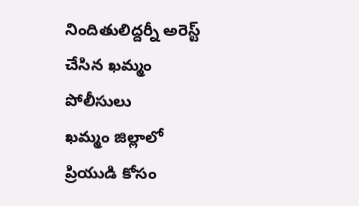నిందితులిద్దర్నీ అరెస్ట్ చేసిన ఖమ్మం పోలీసులు
ఖమ్మం జిల్లాలో ప్రియుడి కోసం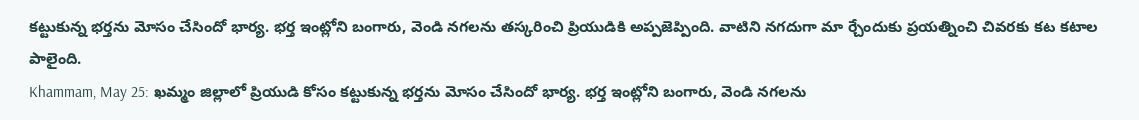కట్టుకున్న భర్తను మోసం చేసిందో భార్య. భర్త ఇంట్లోని బంగారు, వెండి నగలను తస్కరించి ప్రియుడికి అప్పజెప్పింది. వాటిని నగదుగా మా ర్చేందుకు ప్రయత్నించి చివరకు కట కటాల పాలైంది.
Khammam, May 25: ఖమ్మం జిల్లాలో ప్రియుడి కోసం కట్టుకున్న భర్తను మోసం చేసిందో భార్య. భర్త ఇంట్లోని బంగారు, వెండి నగలను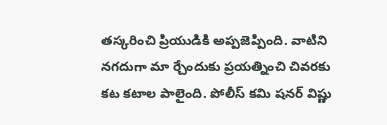తస్కరించి ప్రియుడికి అప్పజెప్పింది. వాటిని నగదుగా మా ర్చేందుకు ప్రయత్నించి చివరకు కట కటాల పాలైంది. పోలీస్ కమి షనర్ విష్ణు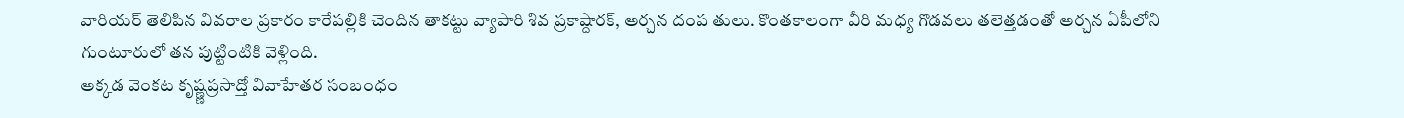వారియర్ తెలిపిన వివరాల ప్రకారం కారేపల్లికి చెందిన తాకట్టు వ్యాపారి శివ ప్రకాష్దారక్, అర్చన దంప తులు. కొంతకాలంగా వీరి మధ్య గొడవలు తలెత్తడంతో అర్చన ఏపీలోని గుంటూరులో తన పుట్టింటికి వెళ్లింది.
అక్కడ వెంకట కృష్ణ్ణప్రసాద్తో వివాహేతర సంబంధం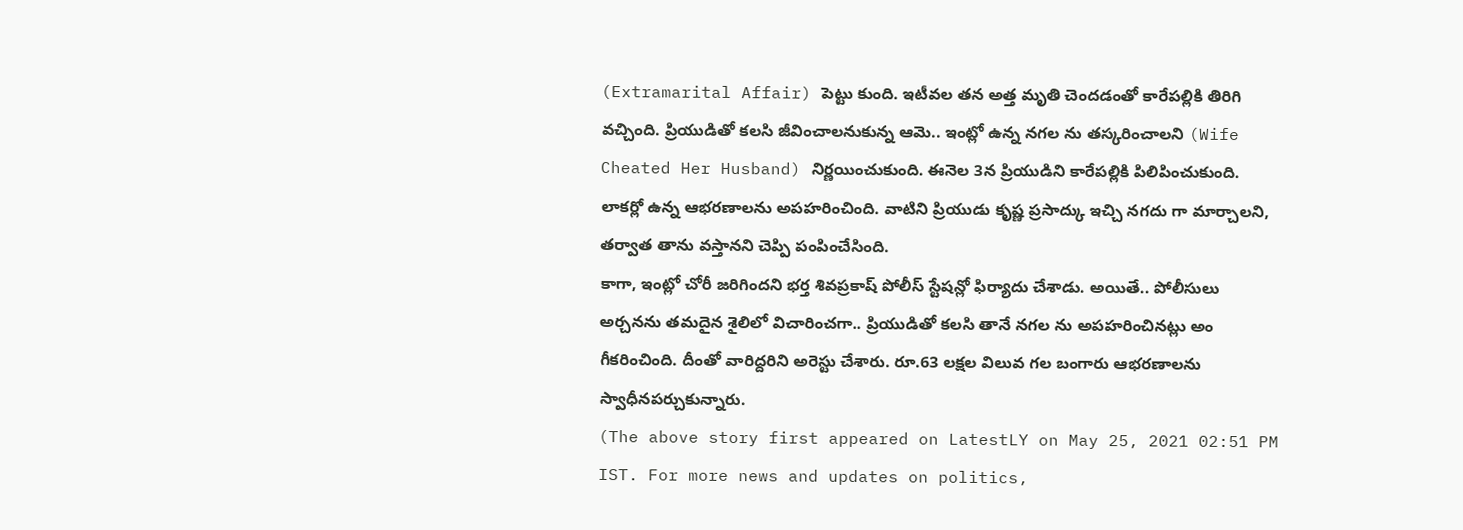(Extramarital Affair) పెట్టు కుంది. ఇటీవల తన అత్త మృతి చెందడంతో కారేపల్లికి తిరిగి వచ్చింది. ప్రియుడితో కలసి జీవించాలనుకున్న ఆమె.. ఇంట్లో ఉన్న నగల ను తస్కరించాలని (Wife Cheated Her Husband) నిర్ణయించుకుంది. ఈనెల 3న ప్రియుడిని కారేపల్లికి పిలిపించుకుంది. లాకర్లో ఉన్న ఆభరణాలను అపహరించింది. వాటిని ప్రియుడు కృష్ణ ప్రసాద్కు ఇచ్చి నగదు గా మార్చాలని, తర్వాత తాను వస్తానని చెప్పి పంపించేసింది.
కాగా, ఇంట్లో చోరీ జరిగిందని భర్త శివప్రకాష్ పోలీస్ స్టేషన్లో ఫిర్యాదు చేశాడు. అయితే.. పోలీసులు అర్చనను తమదైన శైలిలో విచారించగా.. ప్రియుడితో కలసి తానే నగల ను అపహరించినట్లు అం గీకరించింది. దీంతో వారిద్దరిని అరెస్టు చేశారు. రూ.63 లక్షల విలువ గల బంగారు ఆభరణాలను స్వాధీనపర్చుకున్నారు.
(The above story first appeared on LatestLY on May 25, 2021 02:51 PM IST. For more news and updates on politics,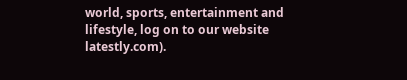world, sports, entertainment and lifestyle, log on to our website latestly.com).